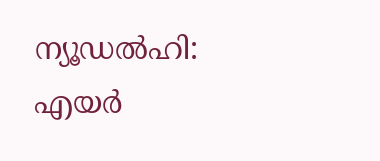ന്യൂഡൽഹി: എയർ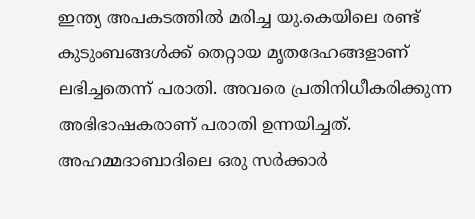ഇന്ത്യ അപകടത്തിൽ മരിച്ച യു.കെയിലെ രണ്ട് കുടുംബങ്ങൾക്ക് തെറ്റായ മൃതദേഹങ്ങളാണ് ലഭിച്ചതെന്ന് പരാതി. അവരെ പ്രതിനിധീകരിക്കുന്ന അഭിഭാഷകരാണ് പരാതി ഉന്നയിച്ചത്.
അഹമ്മദാബാദിലെ ഒരു സർക്കാർ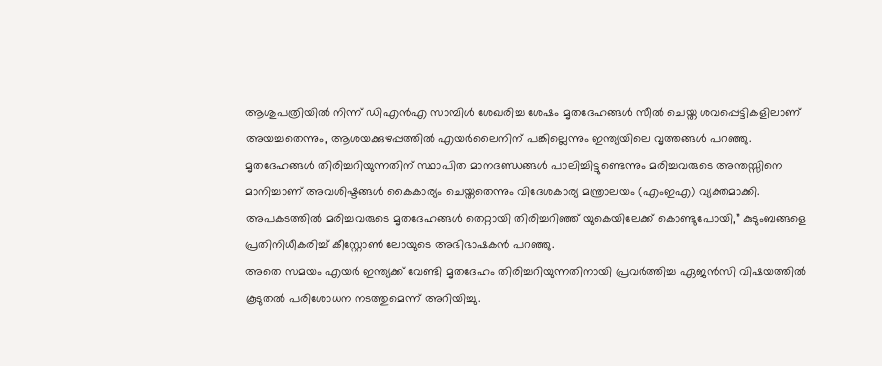ആശുപത്രിയിൽ നിന്ന് ഡിഎൻഎ സാമ്പിൾ ശേഖരിച്ച ശേഷം മൃതദേഹങ്ങൾ സീൽ ചെയ്ത ശവപ്പെട്ടികളിലാണ് അയച്ചതെന്നും, ആശയക്കുഴപ്പത്തിൽ എയർലൈനിന് പങ്കില്ലെന്നും ഇന്ത്യയിലെ വൃത്തങ്ങൾ പറഞ്ഞു.
മൃതദേഹങ്ങൾ തിരിച്ചറിയുന്നതിന് സ്ഥാപിത മാനദണ്ഡങ്ങൾ പാലിച്ചിട്ടുണ്ടെന്നും മരിച്ചവരുടെ അന്തസ്സിനെ മാനിച്ചാണ് അവശിഷ്ടങ്ങൾ കൈകാര്യം ചെയ്തതെന്നും വിദേശകാര്യ മന്ത്രാലയം (എംഇഎ) വ്യക്തമാക്കി.
അപകടത്തിൽ മരിച്ചവരുടെ മൃതദേഹങ്ങൾ തെറ്റായി തിരിച്ചറിഞ്ഞ് യുകെയിലേക്ക് കൊണ്ടുപോയി,” കുടുംബങ്ങളെ പ്രതിനിധീകരിച്ച് കീസ്റ്റോൺ ലോയുടെ അഭിഭാഷകൻ പറഞ്ഞു.
അതെ സമയം എയർ ഇന്ത്യക്ക് വേണ്ടി മൃതദേഹം തിരിച്ചറിയുന്നതിനായി പ്രവർത്തിച്ച ഏജൻസി വിഷയത്തിൽ കൂടുതൽ പരിശോധന നടത്തുമെന്ന് അറിയിച്ചു.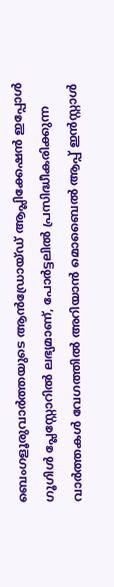ബെംഗളൂരുവാർത്തയുടെ ആൻഡ്രോയ്ഡ് ആപ്ലിക്കേഷൻ ഇപ്പോൾ ഗൂഗിൾ പ്ലേസ്റ്റോറിൽ ലഭ്യമാണ്, പോർട്ടലിൽ പ്രസിദ്ധീകരിക്കുന്ന വാർത്തകൾ വേഗത്തിൽ അറിയാൻ മൊബൈൽ ആപ്പ് ഇൻസ്റ്റാൾ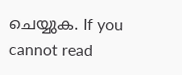ചെയ്യുക. If you cannot read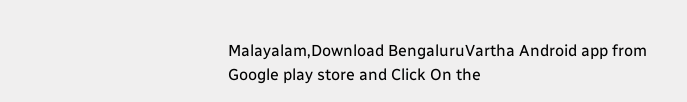Malayalam,Download BengaluruVartha Android app from Google play store and Click On the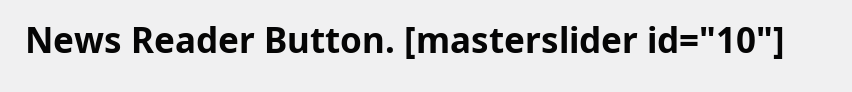News Reader Button. [masterslider id="10"]